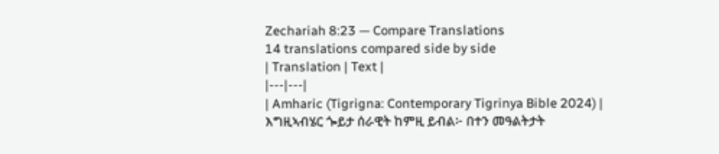Zechariah 8:23 — Compare Translations
14 translations compared side by side
| Translation | Text |
|---|---|
| Amharic (Tigrigna: Contemporary Tigrinya Bible 2024) | እግዚኣብሄር ጐይታ ሰራዊት ከምዚ ይብል፦ በተን መዓልትታት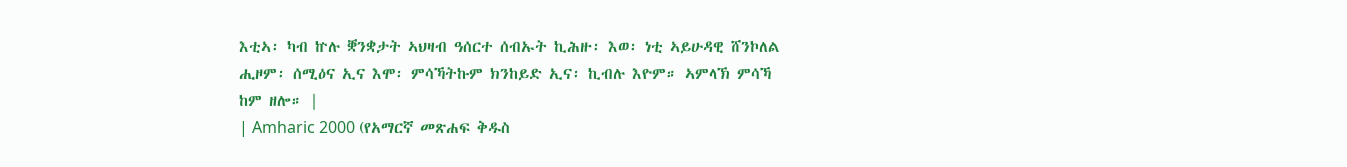እቲኣ፡ ካብ ኵሉ ቛንቋታት ኣህዛብ ዓሰርተ ሰብኡት ኪሕዙ፡ እወ፡ ነቲ ኣይሁዳዊ ሸንኮለል ሒዞም፡ ሰሚዕና ኢና እሞ፡ ምሳኻትኩም ክንከይድ ኢና፡ ኪብሉ እዮም። ኣምላኽ ምሳኻ ከም ዘሎ። |
| Amharic 2000 (የአማርኛ መጽሐፍ ቅዱስ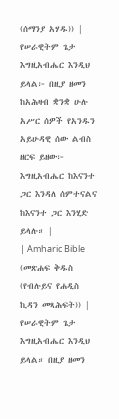(ሰማንያ አሃዱ)) | የሠራዊትም ጌታ እግዚአብሔር እንዲህ ይላል፦ በዚያ ዘመን ከአሕዛብ ቋንቋ ሁሉ አሥር ሰዎች የአንዱን አይሁዳዊ ሰው ልብስ ዘርፍ ይዘው፦ እግዚአብሔር ከእናንተ ጋር እንዳለ ሰምተናልና ከእናንተ ጋር እንሂድ ይላሉ። |
| Amharic Bible (መጽሐፍ ቅዱስ (የብሉይና የሐዲስ ኪዳን መጻሕፍት)) | የሠራዊትም ጌታ እግዚአብሔር እንዲህ ይላል። በዚያ ዘመን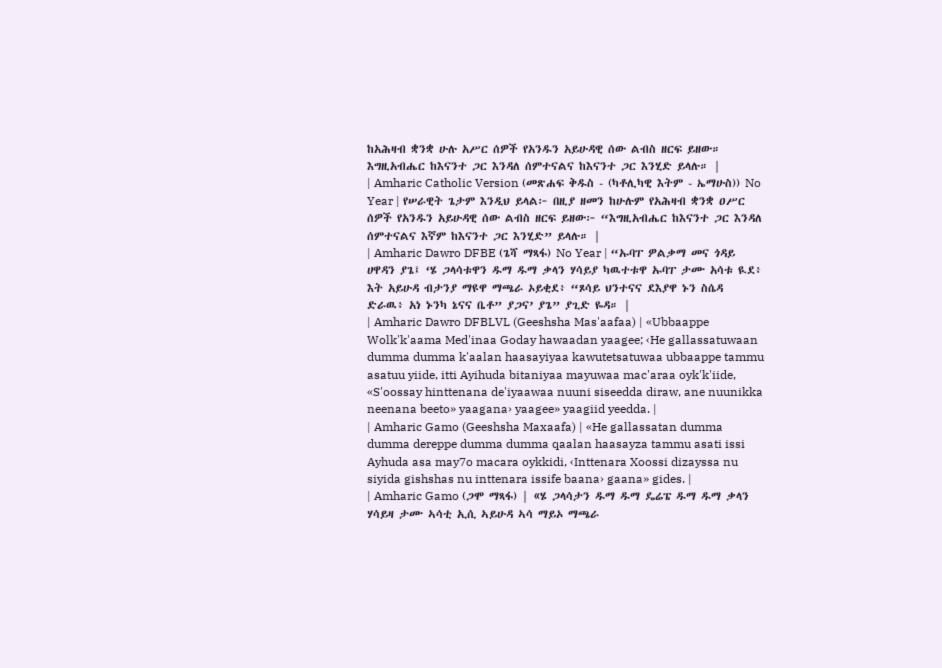ከአሕዛብ ቋንቋ ሁሉ አሥር ሰዎች የአንዱን አይሁዳዊ ሰው ልብስ ዘርፍ ይዘው። እግዚአብሔር ከእናንተ ጋር እንዳለ ሰምተናልና ከእናንተ ጋር እንሂድ ይላሉ። |
| Amharic Catholic Version (መጽሐፍ ቅዱስ - (ካቶሊካዊ እትም - ኤማሁስ)) No Year | የሠራዊት ጌታም እንዲህ ይላል፦ በዚያ ዘመን ከሁሉም የአሕዛብ ቋንቋ ዐሥር ሰዎች የአንዱን አይሁዳዊ ሰው ልብስ ዘርፍ ይዘው፦ “እግዚአብሔር ከእናንተ ጋር እንዳለ ሰምተናልና እኛም ከእናንተ ጋር እንሂድ” ይላሉ። |
| Amharic Dawro DFBE (ጌሻ ማጻፋ) No Year | “ኡባፐ ዎልቃማ መና ጎዳይ ሀዋዳን ያጌ፤ ‘ሄ ጋላሳቱዋን ዱማ ዱማ ቃላን ሃሳይያ ካዉተቱዋ ኡባፐ ታሙ አሳቱ ዪደ፥ እት አይሁዳ ብታንያ ማዩዋ ማጫራ ኦይቂደ፥ “ጾሳይ ህንተናና ደእያዋ ኑን ስሴዳ ድራዉ፥ አነ ኑንካ ኔናና ቤቶ” ያጋና’ ያጌ” ያጊድ ዬዳ። |
| Amharic Dawro DFBLVL (Geeshsha Mas'aafaa) | «Ubbaappe Wolk'k'aama Med'inaa Goday hawaadan yaagee; ‹He gallassatuwaan dumma dumma k'aalan haasayiyaa kawutetsatuwaa ubbaappe tammu asatuu yiide, itti Ayihuda bitaniyaa mayuwaa mac'araa oyk'k'iide, «S'oossay hinttenana de'iyaawaa nuuni siseedda diraw, ane nuunikka neenana beeto» yaagana› yaagee» yaagiid yeedda. |
| Amharic Gamo (Geeshsha Maxaafa) | «He gallassatan dumma dumma dereppe dumma dumma qaalan haasayza tammu asati issi Ayhuda asa may7o macara oykkidi, ‹Inttenara Xoossi dizayssa nu siyida gishshas nu inttenara issife baana› gaana» gides. |
| Amharic Gamo (ጋሞ ማጻፋ) | «ሄ ጋላሳታን ዱማ ዱማ ዴሬፔ ዱማ ዱማ ቃላን ሃሳይዛ ታሙ ኣሳቲ ኢሲ ኣይሁዳ ኣሳ ማይኦ ማጫራ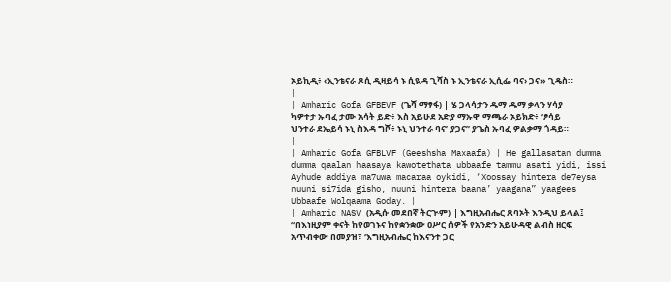ኦይኪዲ፥ ‹ኢንቴናራ ጾሲ ዲዛይሳ ኑ ሲዪዳ ጊሻስ ኑ ኢንቴናራ ኢሲፌ ባና› ጋና» ጊዴስ። |
| Amharic Gofa GFBEVF (ጌሻ ማፃፋ) | ሄ ጋላሳታን ዱማ ዱማ ቃላን ሃሳያ ካዎተታ ኡባፈ ታሙ አሳት ይድ፥ እስ አይሁደ አድያ ማኡዋ ማጫራ ኦይክድ፥ ‘ፆሳይ ህንተራ ደኤይሳ ኑኒ ስእዳ ግሾ፥ ኑኒ ህንተራ ባና’ ያጋና” ያጌስ ኡባፈ ዎልቃማ ጎዳይ። |
| Amharic Gofa GFBLVF (Geeshsha Maxaafa) | He gallasatan dumma dumma qaalan haasaya kawotethata ubbaafe tammu asati yidi, issi Ayhude addiya ma7uwa macaraa oykidi, ‘Xoossay hintera de7eysa nuuni si7ida gisho, nuuni hintera baana’ yaagana” yaagees Ubbaafe Wolqaama Goday. |
| Amharic NASV (አዲሱ መደበኛ ትርጒም) | እግዚአብሔር ጸባኦት እንዲህ ይላል፤ “በእነዚያም ቀናት ከየወገኑና ከየቋንቋው ዐሥር ሰዎች የአንድን አይሁዳዊ ልብስ ዘርፍ አጥብቀው በመያዝ፣ ‘እግዚአብሔር ከእናንተ ጋር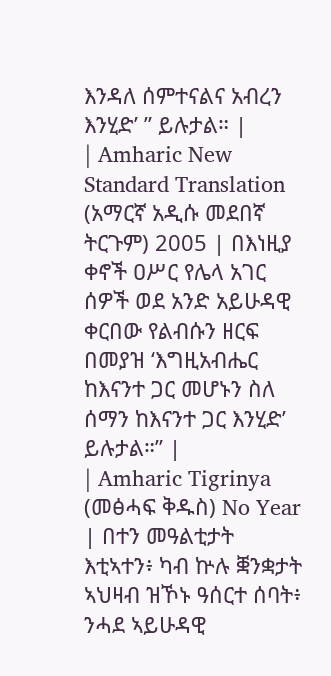እንዳለ ሰምተናልና አብረን እንሂድ’ ” ይሉታል። |
| Amharic New Standard Translation (አማርኛ አዲሱ መደበኛ ትርጉም) 2005 | በእነዚያ ቀኖች ዐሥር የሌላ አገር ሰዎች ወደ አንድ አይሁዳዊ ቀርበው የልብሱን ዘርፍ በመያዝ ‘እግዚአብሔር ከእናንተ ጋር መሆኑን ስለ ሰማን ከእናንተ ጋር እንሂድ’ ይሉታል።” |
| Amharic Tigrinya (መፅሓፍ ቅዱስ) No Year | በተን መዓልቲታት እቲኣተን፥ ካብ ኵሉ ቛንቋታት ኣህዛብ ዝኾኑ ዓሰርተ ሰባት፥ ንሓደ ኣይሁዳዊ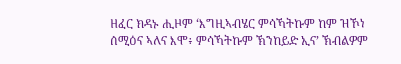ዘፈር ክዳኑ ሒዞም ‘እግዚኣብሄር ምሳኻትኩም ከም ዝኾነ ሰሚዕና ኣለና እሞ፥ ምሳኻትኩም ኽንከይድ ኢና’ ኽብልዎም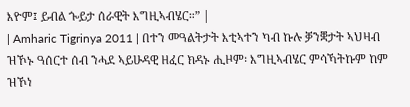እዮም፤ ይብል ጐይታ ሰራዊት እግዚኣብሄር።” |
| Amharic Tigrinya 2011 | በተን መዓልትታት እቲኣተን ካብ ኩሉ ቓንቛታት ኣህዛብ ዝኾኑ ዓሰርተ ሰብ ንሓደ ኣይሁዳዊ ዘፈር ክዳኑ ሒዞም፡ እግዚኣብሄር ምሳኻትኩም ከም ዝኾነ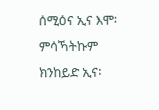ሰሚዕና ኢና እሞ፡ ምሳኻትኩም ክንከይድ ኢና፡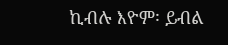ኪብሉ እዮም፡ ይብል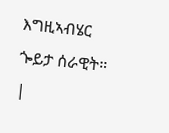እግዚኣብሄር ጐይታ ሰራዊት። |